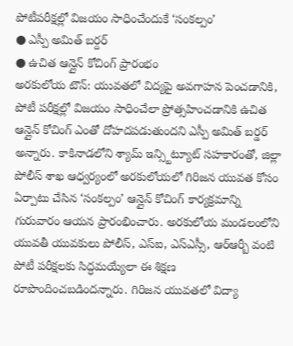పోటీపరీక్షల్లో విజయం సాధించేందుకే ‘సంకల్పం’
● ఎస్పీ అమిత్ బర్దర్
● ఉచిత ఆన్లైన్ కోచింగ్ ప్రారంభం
అరకులోయ టౌన్: యువతలో విద్యపై అవగాహన పెంచడానికి, పోటీ పరీక్షల్లో విజయం సాధించేలా ప్రోత్సహించడానికి ఉచిత ఆన్లైన్ కోచింగ్ ఎంతో దోహదపడుతుందని ఎస్పీ అమిత్ బర్డర్ అన్నారు. కాకినాడలోని శ్యామ్ ఇన్స్టిట్యూట్ సహకారంతో, జిల్లా పోలీస్ శాఖ ఆధ్వర్యంలో అరకులోయలో గిరిజన యువత కోసం ఏర్పాటు చేసిన ‘సంకల్పం’ ఆన్లైన్ కోచింగ్ కార్యక్రమాన్ని గురువారం ఆయన ప్రారంభించారు. అరకులోయ మండలంలోని యువతీ యువకులు పోలీస్, ఎస్ఐ, ఎస్ఎస్సీ, ఆర్ఆర్బీ వంటి పోటీ పరీక్షలకు సిద్ధమయ్యేలా ఈ శిక్షణ రూపొందించబడిందన్నారు. గిరిజన యువతలో విద్యా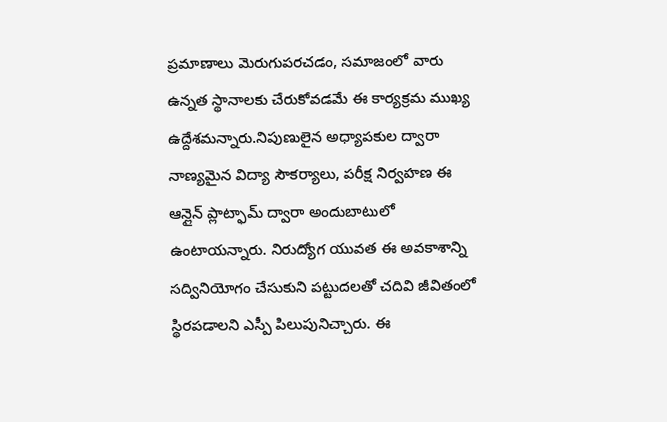ప్రమాణాలు మెరుగుపరచడం, సమాజంలో వారు ఉన్నత స్థానాలకు చేరుకోవడమే ఈ కార్యక్రమ ముఖ్య ఉద్దేశమన్నారు.నిపుణులైన అధ్యాపకుల ద్వారా నాణ్యమైన విద్యా సౌకర్యాలు, పరీక్ష నిర్వహణ ఈ ఆన్లైన్ ప్లాట్ఫామ్ ద్వారా అందుబాటులో ఉంటాయన్నారు. నిరుద్యోగ యువత ఈ అవకాశాన్ని సద్వినియోగం చేసుకుని పట్టుదలతో చదివి జీవితంలో స్థిరపడాలని ఎస్పీ పిలుపునిచ్చారు. ఈ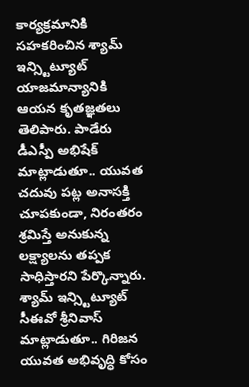కార్యక్రమానికి సహకరించిన శ్యామ్ ఇన్స్టిట్యూట్ యాజమాన్యానికి ఆయన కృతజ్ఞతలు తెలిపారు. పాడేరు డీఎస్పీ అభిషేక్ మాట్లాడుతూ.. యువత చదువు పట్ల అనాసక్తి చూపకుండా, నిరంతరం శ్రమిస్తే అనుకున్న లక్ష్యాలను తప్పక సాధిస్తారని పేర్కొన్నారు. శ్యామ్ ఇన్స్టిట్యూట్ సీఈవో శ్రీనివాస్ మాట్లాడుతూ.. గిరిజన యువత అభివృద్ధి కోసం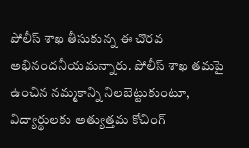పోలీస్ శాఖ తీసుకున్న ఈ చొరవ అభినందనీయమన్నారు. పోలీస్ శాఖ తమపై ఉంచిన నమ్మకాన్ని నిలబెట్టుకుంటూ, విద్యార్థులకు అత్యుత్తమ కోచింగ్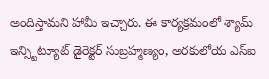అందిస్తామని హామీ ఇచ్చారు. ఈ కార్యక్రమంలో శ్యామ్ ఇన్స్టిట్యూట్ డైరెక్టర్ సుబ్రహ్మణ్యం, అరకులోయ ఎస్ఐ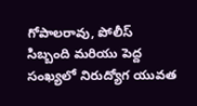గోపాలరావు, పోలీస్ సిబ్బంది మరియు పెద్ద సంఖ్యలో నిరుద్యోగ యువత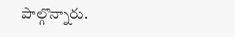పాల్గొన్నారు.